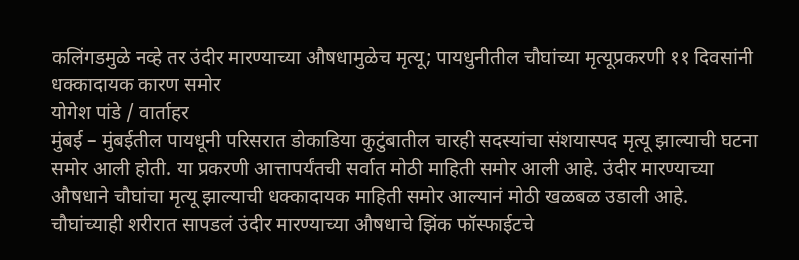कलिंगडमुळे नव्हे तर उंदीर मारण्याच्या औषधामुळेच मृत्यू; पायधुनीतील चौघांच्या मृत्यूप्रकरणी ११ दिवसांनी धक्कादायक कारण समोर
योगेश पांडे / वार्ताहर
मुंबई – मुंबईतील पायधूनी परिसरात डोकाडिया कुटुंबातील चारही सदस्यांचा संशयास्पद मृत्यू झाल्याची घटना समोर आली होती. या प्रकरणी आत्तापर्यंतची सर्वात मोठी माहिती समोर आली आहे. उंदीर मारण्याच्या औषधाने चौघांचा मृत्यू झाल्याची धक्कादायक माहिती समोर आल्यानं मोठी खळबळ उडाली आहे. चौघांच्याही शरीरात सापडलं उंदीर मारण्याच्या औषधाचे झिंक फॉस्फाईटचे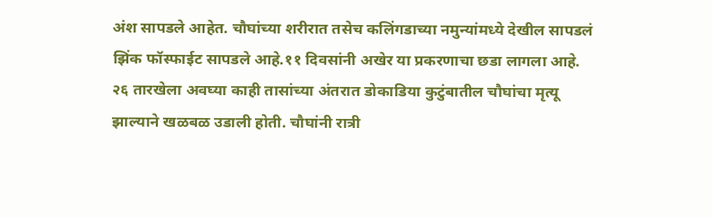अंश सापडले आहेत. चौघांच्या शरीरात तसेच कलिंगडाच्या नमुन्यांमध्ये देखील सापडलं झिंक फॉस्फाईट सापडले आहे.११ दिवसांनी अखेर या प्रकरणाचा छडा लागला आहे.
२६ तारखेला अवघ्या काही तासांच्या अंतरात डोकाडिया कुटुंबातील चौघांचा मृत्यू झाल्याने खळबळ उडाली होती. चौघांनी रात्री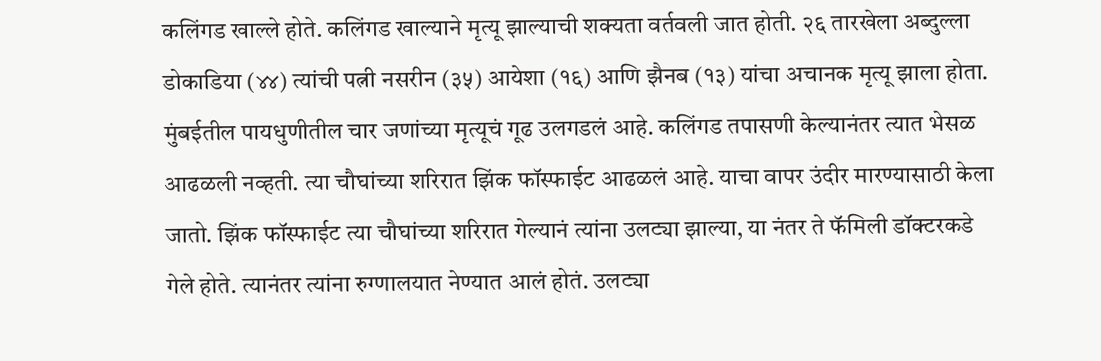कलिंगड खाल्ले होते. कलिंगड खाल्याने मृत्यू झाल्याची शक्यता वर्तवली जात होती. २६ तारखेला अब्दुल्ला डोकाडिया (४४) त्यांची पत्नी नसरीन (३५) आयेशा (१६) आणि झैनब (१३) यांचा अचानक मृत्यू झाला होता.
मुंबईतील पायधुणीतील चार जणांच्या मृत्यूचं गूढ उलगडलं आहे. कलिंगड तपासणी केल्यानंतर त्यात भेसळ आढळली नव्हती. त्या चौघांच्या शरिरात झिंक फॉस्फाईट आढळलं आहे. याचा वापर उंदीर मारण्यासाठी केला जातो. झिंक फॉस्फाईट त्या चौघांच्या शरिरात गेल्यानं त्यांना उलट्या झाल्या, या नंतर ते फॅमिली डॉक्टरकडे गेले होते. त्यानंतर त्यांना रुग्णालयात नेण्यात आलं होतं. उलट्या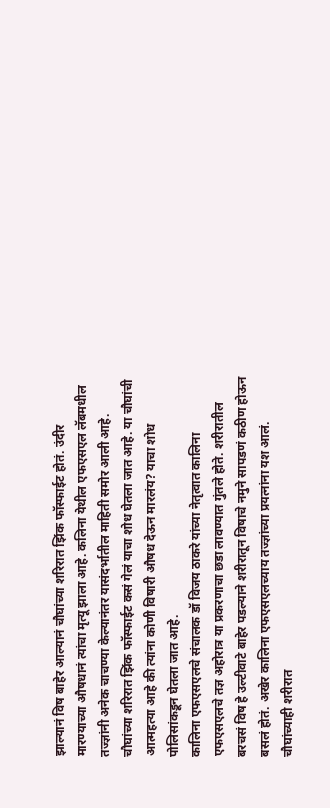झाल्यानं विष बाहेर आल्यानं चौघांच्या शरिरात झिंक फॉस्फाईट होतं. उंदीर मारण्याच्या औषधानं त्यांचा मृत्यू झाला आहे. कलिना येथील एफएसएल लॅबमधील तज्ज्ञांनी अनेक चाचण्या केल्यानंतर यासंदर्भातील माहिती समोर आली आहे. चौघांच्या शरिरात झिंक फॉस्फाईट कसं गेलं याचा शोध घेतला जात आहे. या चौघांची आत्महत्या आहे की त्यांना कोणी विषारी औषध देऊन मारलंय? याचा शोध पोलिसांकडून घेतला जात आहे.
कालिना एफएसएलचे संचालक डॉ विजय ठाकरे यांच्या नेतृत्वात कालिना एफएसएलचे तज्ञ अहोरात्र या प्रकरणाचा छडा लावण्यात गुंतले होते. शरीरातील बरचसं विष हे उल्टीवाटे बाहेर पडल्याने शरीरातून विषाचे नमुने सापडणं कठीण होऊन बसलं होतं. अखेर कालिना एफएसएलच्याय तज्ज्ञांच्या प्रयत्नांना यश आलं. चौघांच्याही शरीरात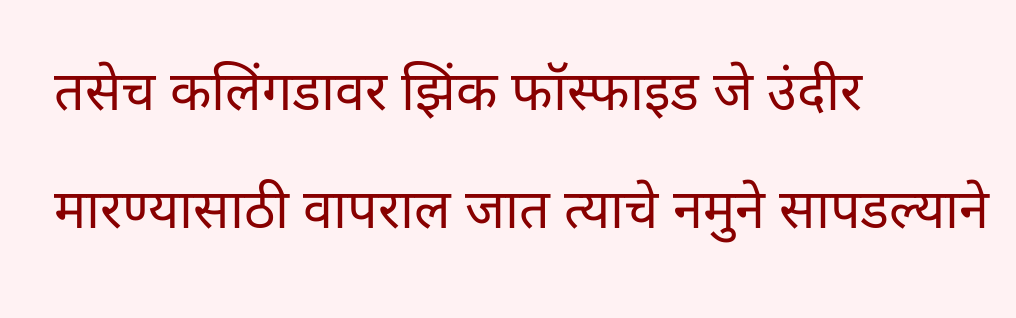तसेच कलिंगडावर झिंक फॉस्फाइड जे उंदीर मारण्यासाठी वापराल जात त्याचे नमुने सापडल्याने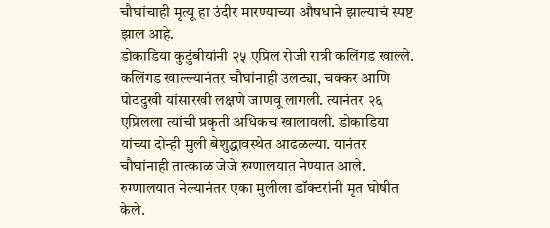चौघांचाही मृत्यू हा उंदीर मारण्याच्या औषधाने झाल्याचं स्पष्ट झाल आहे.
डोकाडिया कुटुंबीयांनी २५ एप्रिल रोजी रात्री कलिंगड खाल्ले. कलिंगड खाल्ल्यानंतर चौघांनाही उलट्या, चक्कर आणि पोटदुखी यांसारखी लक्षणे जाणवू लागली. त्यानंतर २६ एप्रिलला त्यांची प्रकृती अधिकच खालावली. डोकाडिया यांच्या दोन्ही मुली बेशुद्धावस्थेत आढळल्या. यानंतर चौघांनाही तात्काळ जेजे रुग्णालयात नेण्यात आले. रुग्णालयात नेल्यानंतर एका मुलीला डॉक्टरांनी मृत घोषीत केले.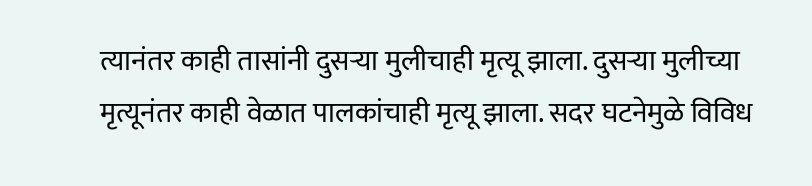त्यानंतर काही तासांनी दुसऱ्या मुलीचाही मृत्यू झाला. दुसऱ्या मुलीच्या मृत्यूनंतर काही वेळात पालकांचाही मृत्यू झाला. सदर घटनेमुळे विविध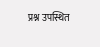प्रश्न उपस्थित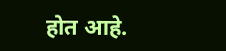होत आहे.